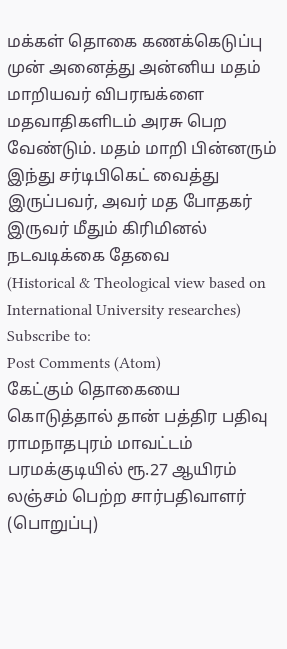மக்கள் தொகை கணக்கெடுப்பு முன் அனைத்து அன்னிய மதம் மாறியவர் விபரஙக்ளை மதவாதிகளிடம் அரசு பெற வேண்டும். மதம் மாறி பின்னரும் இந்து சர்டிபிகெட் வைத்து இருப்பவர், அவர் மத போதகர் இருவர் மீதும் கிரிமினல் நடவடிக்கை தேவை
(Historical & Theological view based on International University researches)
Subscribe to:
Post Comments (Atom)
கேட்கும் தொகையை கொடுத்தால் தான் பத்திர பதிவு
ராமநாதபுரம் மாவட்டம் பரமக்குடியில் ரூ.27 ஆயிரம் லஞ்சம் பெற்ற சார்பதிவாளர் (பொறுப்பு)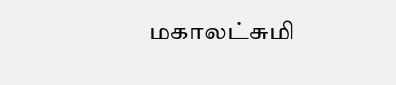மகாலட்சுமி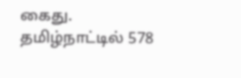கைது. தமிழ்நாட்டில் 578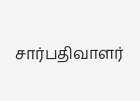சார்பதிவாளர்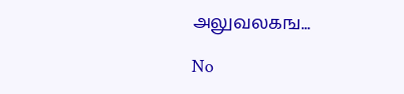அலுவலகங...

No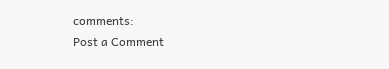comments:
Post a Comment